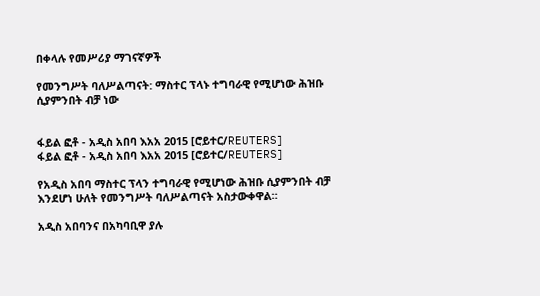በቀላሉ የመሥሪያ ማገናኛዎች

የመንግሥት ባለሥልጣናት: ማስተር ፕላኑ ተግባራዊ የሚሆነው ሕዝቡ ሲያምንበት ብቻ ነው


ፋይል ፎቶ - አዲስ አበባ እአአ 2015 [ሮይተር/REUTERS]
ፋይል ፎቶ - አዲስ አበባ እአአ 2015 [ሮይተር/REUTERS]

የአዲስ አበባ ማስተር ፕላን ተግባራዊ የሚሆነው ሕዝቡ ሲያምንበት ብቻ እንደሆነ ሁለት የመንግሥት ባለሥልጣናት አስታውቀዋል።

አዲስ አበባንና በአካባቢዋ ያሉ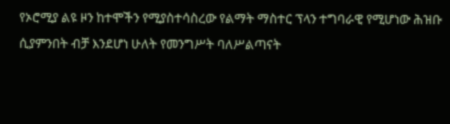የኦሮሚያ ልዩ ዞን ከተሞችን የሚያስተሳስረው የልማት ማስተር ፕላን ተግባራዊ የሚሆነው ሕዝቡ ሲያምንበት ብቻ እንደሆነ ሁለት የመንግሥት ባለሥልጣናት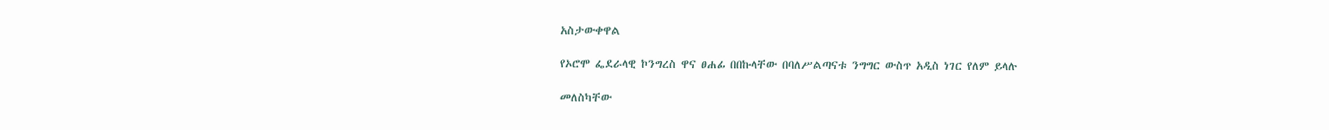አስታውቀዋል

የኦሮሞ ፌደራላዊ ኮንግረስ ዋና ፀሐፊ በበኩላቸው በባለሥልጣናቱ ንግግር ውስጥ አዲስ ነገር የለም ይላሉ

መለስካቸው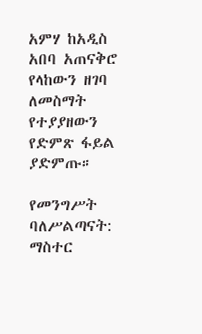አምሃ ከአዲስ አበባ አጠናቅሮ የላከውን ዘገባ ለመስማት የተያያዘውን የድምጽ ፋይል ያድምጡ።

የመንግሥት ባለሥልጣናት: ማስተር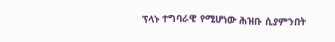ፕላኑ ተግባራዊ የሚሆነው ሕዝቡ ሲያምንበት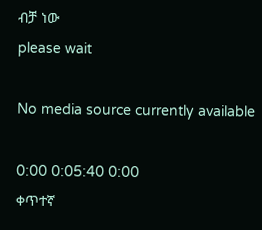ብቻ ነው
please wait

No media source currently available

0:00 0:05:40 0:00
ቀጥተኛ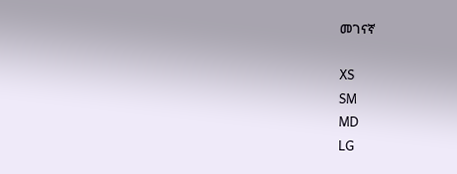መገናኛ

XS
SM
MD
LG